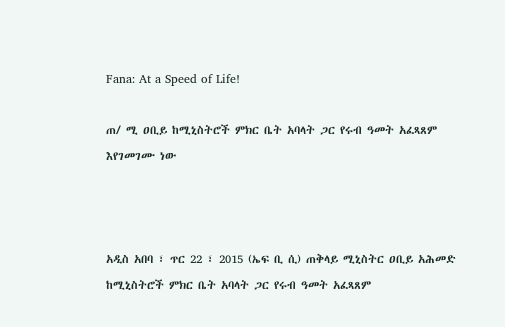Fana: At a Speed of Life!

ጠ/ ሚ ዐቢይ ከሚኒስትሮች ምክር ቤት አባላት ጋር የሩብ ዓመት አፈጻጸም እየገመገሙ ነው



አዲስ አበባ ፣ ጥር 22 ፣ 2015 (ኤፍ ቢ ሲ) ጠቅላይ ሚኒስትር ዐቢይ አሕመድ ከሚኒስትሮች ምክር ቤት አባላት ጋር የሩብ ዓመት አፈጻጸም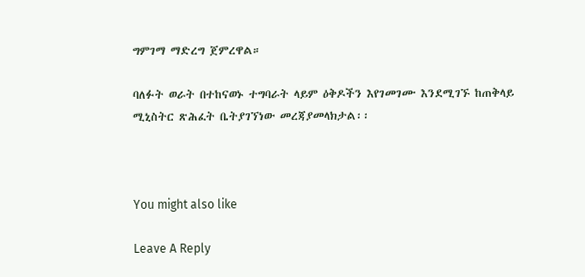ግምገማ ማድረግ ጀምረዋል።

ባለፉት ወራት በተከናወኑ ተግባራት ላይም ዕቅዶችን እየገመገሙ እንደሚገኙ ከጠቅላይ ሚኒስትር ጽሕፈት ቤትያገኘነው መረጃያመላክታል፡፡



You might also like

Leave A Reply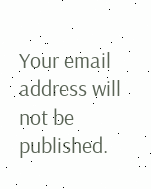Your email address will not be published.